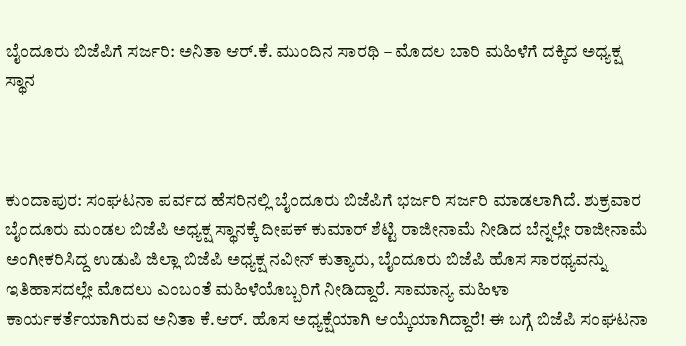ಬೈಂದೂರು ಬಿಜೆಪಿಗೆ ಸರ್ಜರಿ: ಅನಿತಾ ಆರ್.ಕೆ. ಮುಂದಿನ ಸಾರಥಿ – ಮೊದಲ ಬಾರಿ ಮಹಿಳೆಗೆ ದಕ್ಕಿದ ಅಧ್ಯಕ್ಷ ಸ್ಥಾನ



ಕುಂದಾಪುರ: ಸಂಘಟನಾ ಪರ್ವದ ಹೆಸರಿನಲ್ಲಿ ಬೈಂದೂರು ಬಿಜೆಪಿಗೆ ಭರ್ಜರಿ ಸರ್ಜರಿ ಮಾಡಲಾಗಿದೆ. ಶುಕ್ರವಾರ ಬೈಂದೂರು ಮಂಡಲ ಬಿಜೆಪಿ ಅಧ್ಯಕ್ಷ ಸ್ಥಾನಕ್ಕೆ ದೀಪಕ್ ಕುಮಾರ್ ಶೆಟ್ಟಿ ರಾಜೀನಾಮೆ ನೀಡಿದ ಬೆನ್ನಲ್ಲೇ ರಾಜೀನಾಮೆ ಅಂಗೀಕರಿಸಿದ್ದ ಉಡುಪಿ ಜಿಲ್ಲಾ ಬಿಜೆಪಿ ಅಧ್ಯಕ್ಷ ನವೀನ್ ಕುತ್ಯಾರು, ಬೈಂದೂರು ಬಿಜೆಪಿ ಹೊಸ ಸಾರಥ್ಯವನ್ನು ಇತಿಹಾಸದಲ್ಲೇ ಮೊದಲು ಎಂಬಂತೆ ಮಹಿಳೆಯೊಬ್ಬರಿಗೆ ನೀಡಿದ್ದಾರೆ. ಸಾಮಾನ್ಯ ಮಹಿಳಾ ಕಾರ್ಯಕರ್ತೆಯಾಗಿರುವ ಅನಿತಾ ಕೆ.ಆರ್. ಹೊಸ ಅಧ್ಯಕ್ಷೆಯಾಗಿ ಆಯ್ಕೆಯಾಗಿದ್ದಾರೆ! ಈ ಬಗ್ಗೆ ಬಿಜೆಪಿ ಸಂಘಟನಾ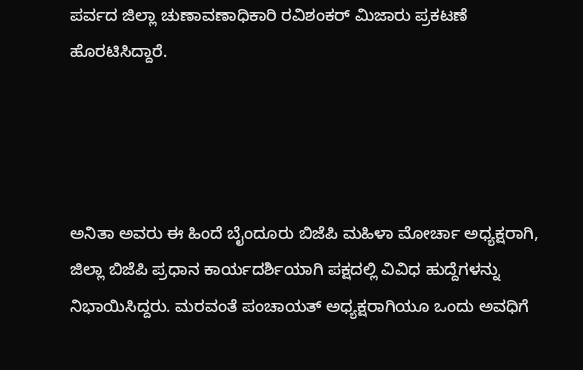ಪರ್ವದ ಜಿಲ್ಲಾ ಚುಣಾವಣಾಧಿಕಾರಿ ರವಿಶಂಕರ್ ಮಿಜಾರು ಪ್ರಕಟಣೆ ಹೊರಟಿಸಿದ್ದಾರೆ.




ಅನಿತಾ ಅವರು ಈ ಹಿಂದೆ ಬೈಂದೂರು ಬಿಜೆಪಿ ಮಹಿಳಾ ಮೋರ್ಚಾ ಅಧ್ಯಕ್ಷರಾಗಿ, ಜಿಲ್ಲಾ ಬಿಜೆಪಿ ಪ್ರಧಾನ ಕಾರ್ಯದರ್ಶಿಯಾಗಿ ಪಕ್ಷದಲ್ಲಿ ವಿವಿಧ ಹುದ್ದೆಗಳನ್ನು ನಿಭಾಯಿಸಿದ್ದರು. ಮರವಂತೆ ಪಂಚಾಯತ್ ಅಧ್ಯಕ್ಷರಾಗಿಯೂ ಒಂದು ಅವಧಿಗೆ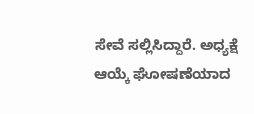ಸೇವೆ ಸಲ್ಲಿಸಿದ್ದಾರೆ. ಅಧ್ಯಕ್ಷೆ ಆಯ್ಕೆ ಘೋಷಣೆಯಾದ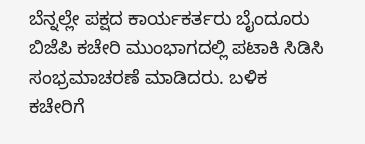ಬೆನ್ನಲ್ಲೇ ಪಕ್ಷದ ಕಾರ್ಯಕರ್ತರು ಬೈಂದೂರು ಬಿಜೆಪಿ ಕಚೇರಿ ಮುಂಭಾಗದಲ್ಲಿ ಪಟಾಕಿ ಸಿಡಿಸಿ ಸಂಭ್ರಮಾಚರಣೆ ಮಾಡಿದರು. ಬಳಿಕ ಕಚೇರಿಗೆ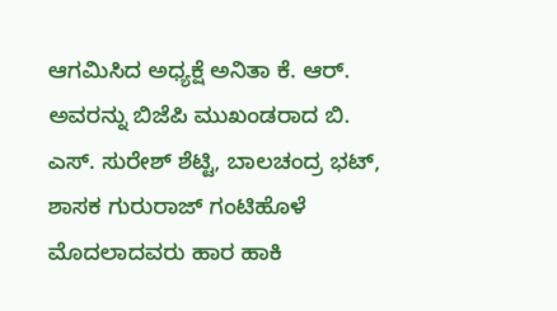ಆಗಮಿಸಿದ ಅಧ್ಯಕ್ಷೆ ಅನಿತಾ ಕೆ. ಆರ್. ಅವರನ್ನು ಬಿಜೆಪಿ ಮುಖಂಡರಾದ ಬಿ. ಎಸ್. ಸುರೇಶ್ ಶೆಟ್ಟಿ, ಬಾಲಚಂದ್ರ ಭಟ್, ಶಾಸಕ ಗುರುರಾಜ್ ಗಂಟಿಹೊಳೆ ಮೊದಲಾದವರು ಹಾರ ಹಾಕಿ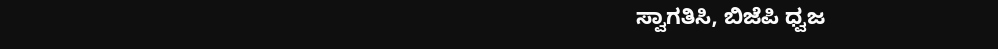ಸ್ವಾಗತಿಸಿ, ಬಿಜೆಪಿ ಧ್ವಜ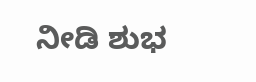ನೀಡಿ ಶುಭ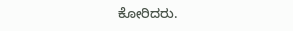ಕೋರಿದರು.